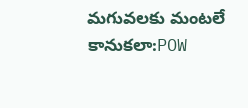మగువలకు మంటలే కానుకలా:POW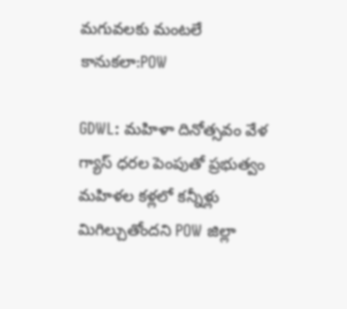మగువలకు మంటలే కానుకలా:POW

GDWL: మహిళా దినోత్సవం వేళ గ్యాస్ ధరల పెంపుతో ప్రభుత్వం మహిళల కళ్లలో కన్నీళ్లు మిగిల్చుతోందని POW జిల్లా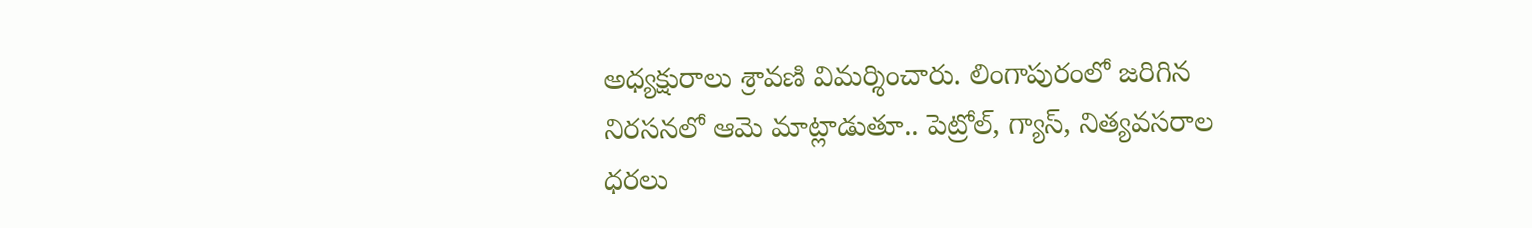అధ్యక్షురాలు శ్రావణి విమర్శించారు. లింగాపురంలో జరిగిన నిరసనలో ఆమె మాట్లాడుతూ.. పెట్రోల్, గ్యాస్, నిత్యవసరాల ధరలు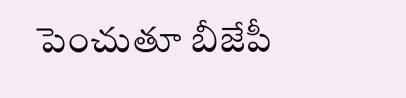పెంచుతూ బీజేపీ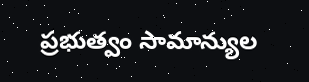ప్రభుత్వం సామాన్యుల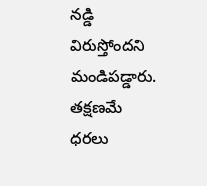నడ్డి విరుస్తోందని మండిపడ్డారు. తక్షణమే ధరలు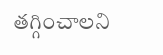తగ్గించాలని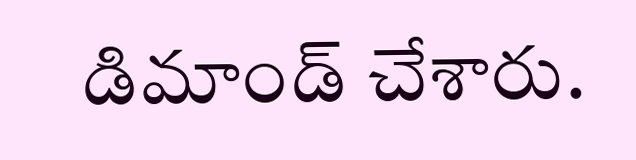డిమాండ్ చేశారు.